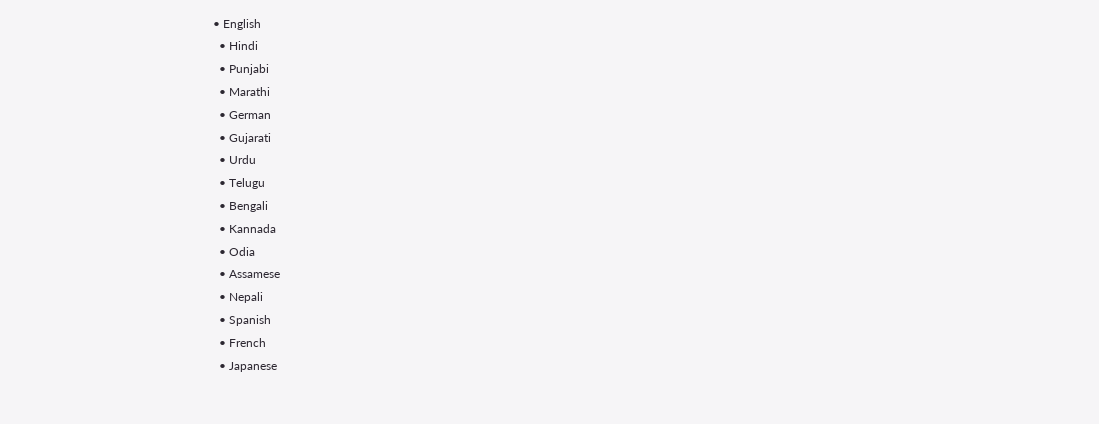• English
  • Hindi
  • Punjabi
  • Marathi
  • German
  • Gujarati
  • Urdu
  • Telugu
  • Bengali
  • Kannada
  • Odia
  • Assamese
  • Nepali
  • Spanish
  • French
  • Japanese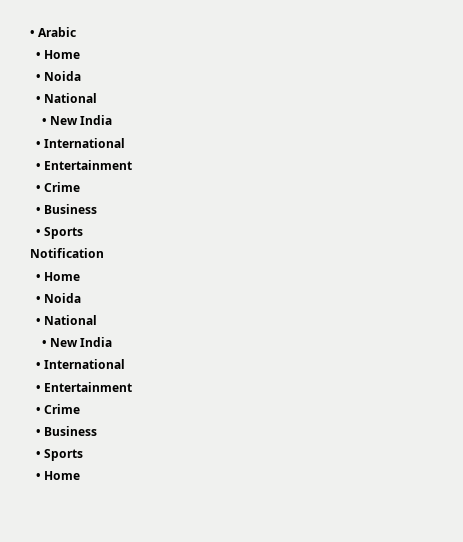• Arabic
  • Home
  • Noida
  • National
    • New India
  • International
  • Entertainment
  • Crime
  • Business
  • Sports
Notification
  • Home
  • Noida
  • National
    • New India
  • International
  • Entertainment
  • Crime
  • Business
  • Sports
  • Home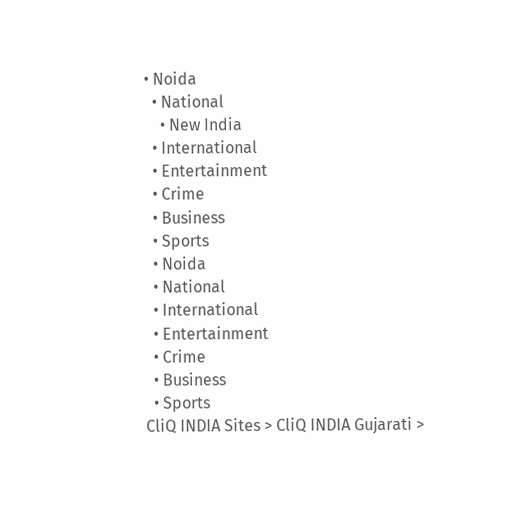• Noida
  • National
    • New India
  • International
  • Entertainment
  • Crime
  • Business
  • Sports
  • Noida
  • National
  • International
  • Entertainment
  • Crime
  • Business
  • Sports
CliQ INDIA Sites > CliQ INDIA Gujarati >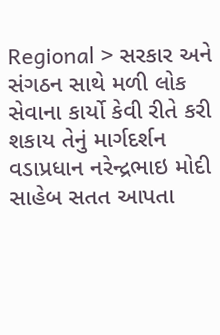Regional > સરકાર અને સંગઠન સાથે મળી લોક સેવાના કાર્યો કેવી રીતે કરી શકાય તેનું માર્ગદર્શન વડાપ્રધાન નરેન્દ્રભાઇ મોદી સાહેબ સતત આપતા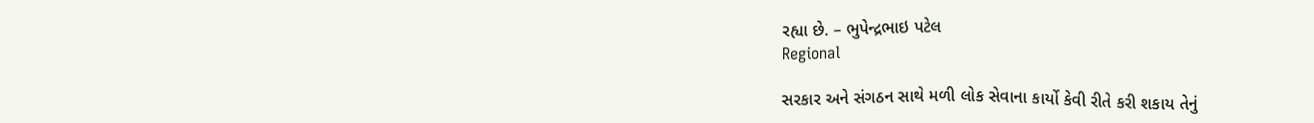રહ્યા છે. – ભુપેન્દ્રભાઇ પટેલ
Regional

સરકાર અને સંગઠન સાથે મળી લોક સેવાના કાર્યો કેવી રીતે કરી શકાય તેનું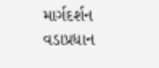માર્ગદર્શન વડાપ્રધાન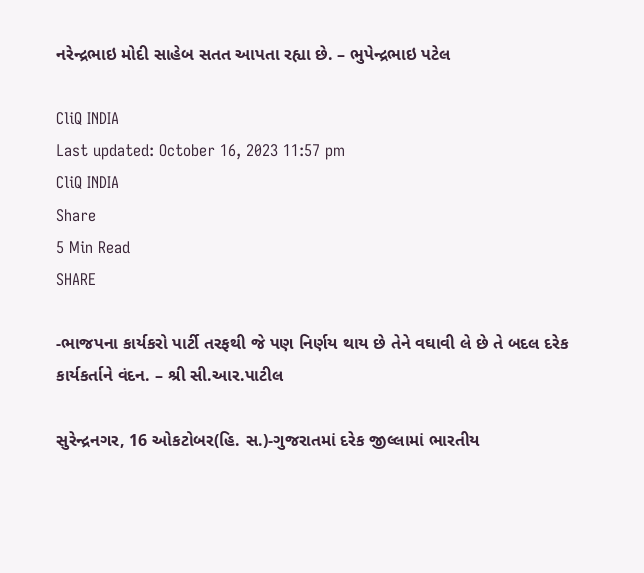નરેન્દ્રભાઇ મોદી સાહેબ સતત આપતા રહ્યા છે. – ભુપેન્દ્રભાઇ પટેલ

CliQ INDIA
Last updated: October 16, 2023 11:57 pm
CliQ INDIA
Share
5 Min Read
SHARE

-ભાજપના કાર્યકરો પાર્ટી તરફથી જે પણ નિર્ણય થાય છે તેને વઘાવી લે છે તે બદલ દરેક કાર્યકર્તાને વંદન. – શ્રી સી.આર.પાટીલ

સુરેન્દ્રનગર, 16 ઓકટોબર(હિ. સ.)-ગુજરાતમાં દરેક જીલ્લામાં ભારતીય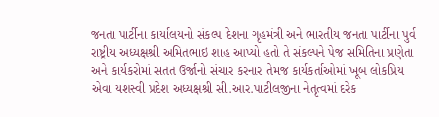જનતા પાર્ટીના કાર્યાલયનો સંકલ્પ દેશના ગૃહમંત્રી અને ભારતીય જનતા પાર્ટીના પુર્વ રાષ્ટ્રીય અધ્યક્ષશ્રી અમિતભાઇ શાહ આપ્યો હતો તે સંકલ્પને પેજ સમિતિના પ્રણેતા અને કાર્યકરોમાં સતત ઉર્જાનો સંચાર કરનાર તેમજ કાર્યકર્તાઓમાં ખૂબ લોકપ્રિય એવા યશસ્વી પ્રદેશ અધ્યક્ષશ્રી સી.આર.પાટીલજીના નેતૃત્વમાં દરેક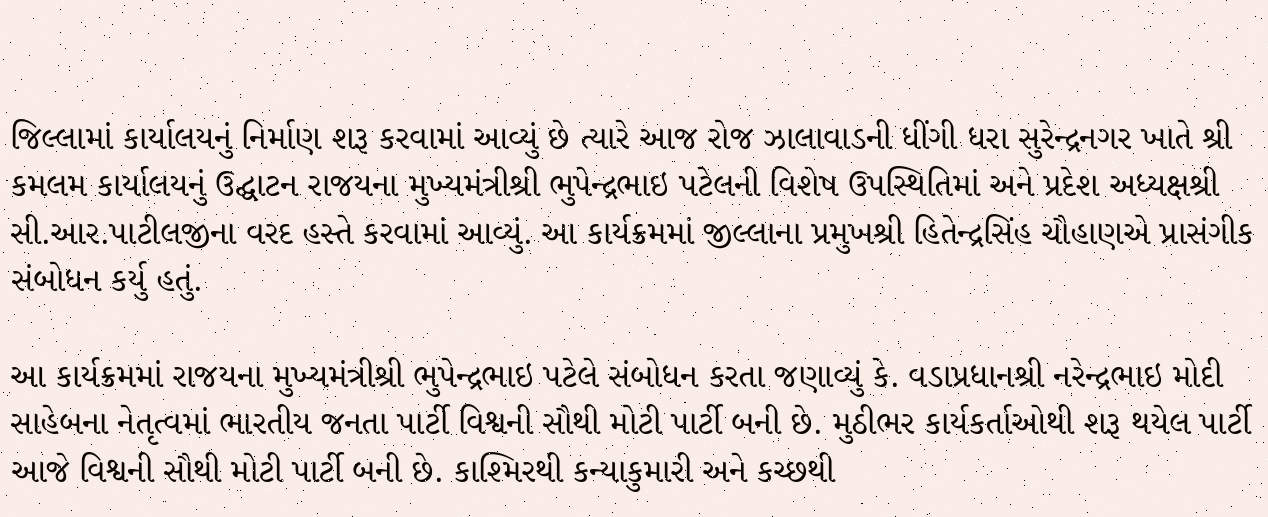જિલ્લામાં કાર્યાલયનું નિર્માણ શરૂ કરવામાં આવ્યું છે ત્યારે આજ રોજ ઝાલાવાડની ધીંગી ધરા સુરેન્દ્રનગર ખાતે શ્રી કમલમ કાર્યાલયનું ઉદ્ઘાટન રાજયના મુખ્યમંત્રીશ્રી ભુપેન્દ્રભાઇ પટેલની વિશેષ ઉપસ્થિતિમાં અને પ્રદેશ અધ્યક્ષશ્રી સી.આર.પાટીલજીના વરદ હસ્તે કરવામાં આવ્યું. આ કાર્યક્રમમાં જીલ્લાના પ્રમુખશ્રી હિતેન્દ્રસિંહ ચૌહાણએ પ્રાસંગીક સંબોધન કર્યુ હતું.

આ કાર્યક્રમમાં રાજયના મુખ્યમંત્રીશ્રી ભુપેન્દ્રભાઇ પટેલે સંબોધન કરતા જણાવ્યું કે. વડાપ્રધાનશ્રી નરેન્દ્રભાઇ મોદી સાહેબના નેતૃત્વમાં ભારતીય જનતા પાર્ટી વિશ્વની સૌથી મોટી પાર્ટી બની છે. મુઠીભર કાર્યકર્તાઓથી શરૂ થયેલ પાર્ટી આજે વિશ્વની સૌથી મોટી પાર્ટી બની છે. કાશ્મિરથી કન્યાકુમારી અને કચ્છથી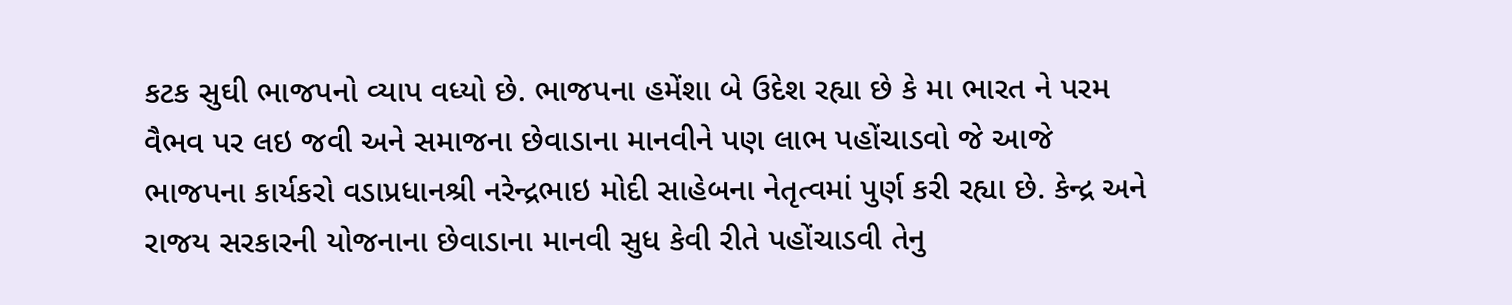કટક સુઘી ભાજપનો વ્યાપ વધ્યો છે. ભાજપના હમેંશા બે ઉદેશ રહ્યા છે કે મા ભારત ને પરમ વૈભવ પર લઇ જવી અને સમાજના છેવાડાના માનવીને પણ લાભ પહોંચાડવો જે આજે ભાજપના કાર્યકરો વડાપ્રધાનશ્રી નરેન્દ્રભાઇ મોદી સાહેબના નેતૃત્વમાં પુર્ણ કરી રહ્યા છે. કેન્દ્ર અને રાજય સરકારની યોજનાના છેવાડાના માનવી સુધ કેવી રીતે પહોંચાડવી તેનુ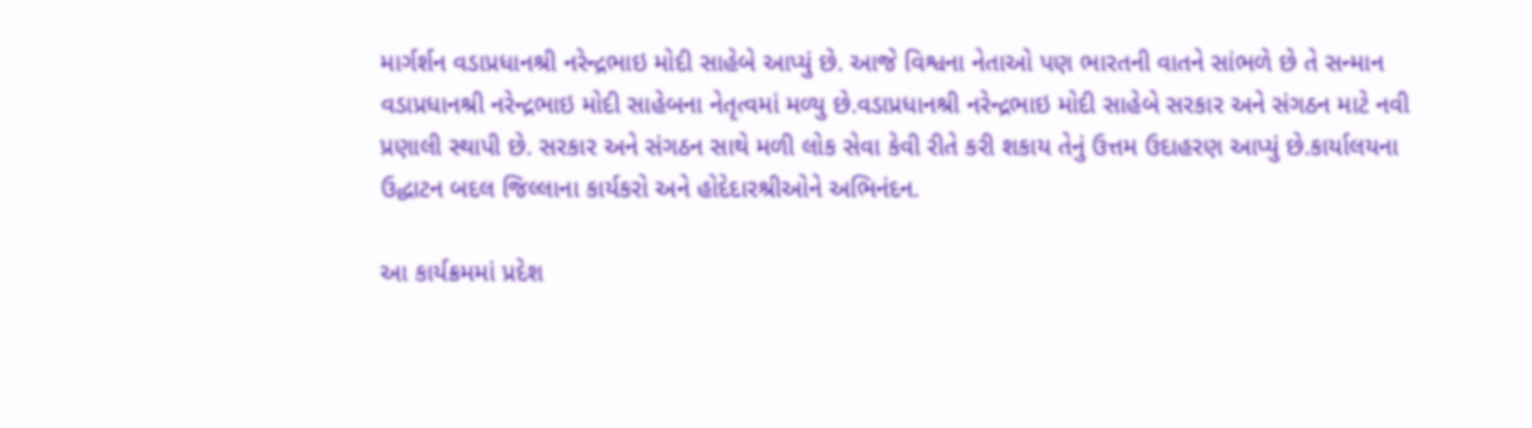માર્ગર્શન વડાપ્રધાનશ્રી નરેન્દ્રભાઇ મોદી સાહેબે આપ્યું છે. આજે વિશ્વના નેતાઓ પણ ભારતની વાતને સાંભળે છે તે સન્માન વડાપ્રધાનશ્રી નરેન્દ્રભાઇ મોદી સાહેબના નેતૃત્વમાં મળ્યુ છે.વડાપ્રધાનશ્રી નરેન્દ્રભાઇ મોદી સાહેબે સરકાર અને સંગઠન માટે નવી પ્રણાલી સ્થાપી છે. સરકાર અને સંગઠન સાથે મળી લોક સેવા કેવી રીતે કરી શકાય તેનું ઉત્તમ ઉદાહરણ આપ્યું છે.કાર્યાલયના ઉદ્ધાટન બદલ જિલ્લાના કાર્યકરો અને હોદેદારશ્રીઓને અભિનંદન.

આ કાર્યક્રમમાં પ્રદેશ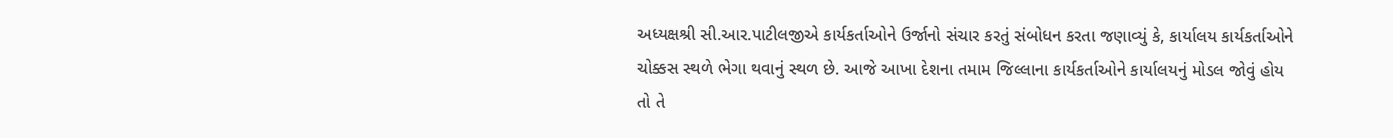અધ્યક્ષશ્રી સી.આર.પાટીલજીએ કાર્યકર્તાઓને ઉર્જાનો સંચાર કરતું સંબોધન કરતા જણાવ્યું કે, કાર્યાલય કાર્યકર્તાઓને ચોક્કસ સ્થળે ભેગા થવાનું સ્થળ છે. આજે આખા દેશના તમામ જિલ્લાના કાર્યકર્તાઓને કાર્યાલયનું મોડલ જોવું હોય તો તે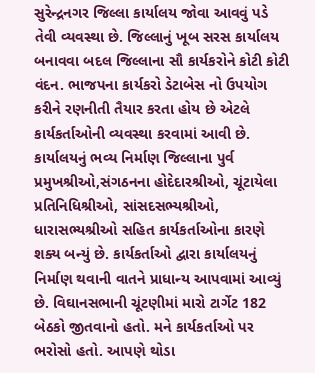સુરેન્દ્રનગર જિલ્લા કાર્યાલય જોવા આવવું પડે તેવી વ્યવસ્થા છે. જિલ્લાનું ખૂબ સરસ કાર્યાલય બનાવવા બદલ જિલ્લાના સૌ કાર્યકરોને કોટી કોટી વંદન. ભાજપના કાર્યકરો ડેટાબેસ નો ઉપયોગ કરીને રણનીતી તૈયાર કરતા હોય છે એટલે કાર્યકર્તાઓની વ્યવસ્થા કરવામાં આવી છે. કાર્યાલયનું ભવ્ય નિર્માણ જિલ્લાના પુર્વ પ્રમુખશ્રીઓ,સંગઠનના હોદેદારશ્રીઓ, ચૂંટાયેલા પ્રતિનિધિશ્રીઓ, સાંસદસભ્યશ્રીઓ, ધારાસભ્યશ્રીઓ સહિત કાર્યકર્તાઓના કારણે શક્ય બન્યું છે. કાર્યકર્તાઓ દ્વારા કાર્યાલયનું નિર્માણ થવાની વાતને પ્રાધાન્ય આપવામાં આવ્યું છે. વિઘાનસભાની ચૂંટણીમાં મારો ટાર્ગેટ 182 બેઠકો જીતવાનો હતો. મને કાર્યકર્તાઓ પર ભરોસો હતો. આપણે થોડા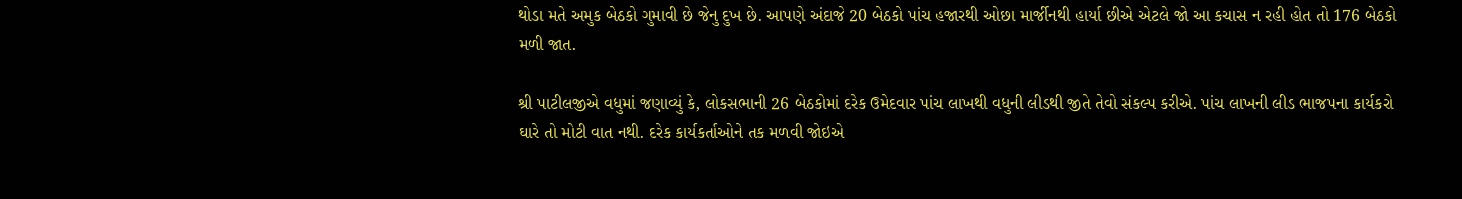થોડા મતે અમુક બેઠકો ગુમાવી છે જેનુ દુખ છે. આપણે અંદાજે 20 બેઠકો પાંચ હજારથી ઓછા માર્જીનથી હાર્યા છીએ એટલે જો આ કચાસ ન રહી હોત તો 176 બેઠકો મળી જાત.

શ્રી પાટીલજીએ વધુમાં જણાવ્યું કે, લોકસભાની 26 બેઠકોમાં દરેક ઉમેદવાર પાંચ લાખથી વધુની લીડથી જીતે તેવો સંકલ્પ કરીએ. પાંચ લાખની લીડ ભાજપના કાર્યકરો ઘારે તો મોટી વાત નથી. દરેક કાર્યકર્તાઓને તક મળવી જોઇએ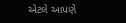એટલે આપણે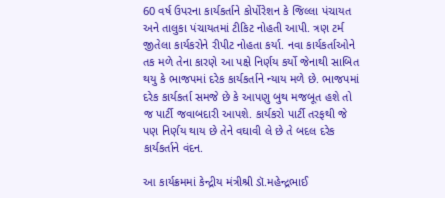60 વર્ષ ઉપરના કાર્યકર્તાને કોર્પોરેશન કે જિલ્લા પંચાયત અને તાલુકા પંચાયતમાં ટીકિટ નોહતી આપી. ત્રણ ટર્મ જીતેલા કાર્યકરોને રીપીટ નોહતા કર્યા. નવા કાર્યકર્તાઓને તક મળે તેના કારણે આ પક્ષે નિર્ણય કર્યો જેનાથી સાબિત થયુ કે ભાજપમાં દરેક કાર્યકર્તાને ન્યાય મળે છે. ભાજપમાં દરેક કાર્યકર્તા સમજે છે કે આપણુ બુથ મજબૂત હશે તો જ પાર્ટી જવાબદારી આપશે. કાર્યકરો પાર્ટી તરફથી જે પણ નિર્ણય થાય છે તેને વઘાવી લે છે તે બદલ દરેક કાર્યકર્તાને વંદન.

આ કાર્યક્રમમાં કેન્દ્રીય મંત્રીશ્રી ડૉ.મહેન્દ્રભાઈ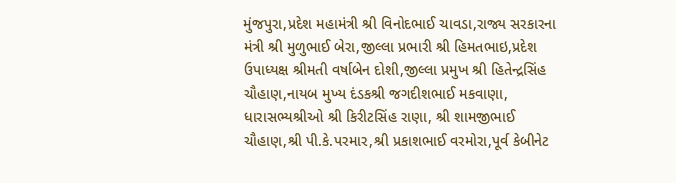મુંજપુરા,પ્રદેશ મહામંત્રી શ્રી વિનોદભાઈ ચાવડા,રાજ્ય સરકારના મંત્રી શ્રી મુળુભાઈ બેરા,જીલ્લા પ્રભારી શ્રી હિમતભાઇ,પ્રદેશ ઉપાધ્યક્ષ શ્રીમતી વર્ષાબેન દોશી,જીલ્લા પ્રમુખ શ્રી હિતેન્દ્રસિંહ ચૌહાણ,નાયબ મુખ્ય દંડકશ્રી જગદીશભાઈ મકવાણા, ધારાસભ્યશ્રીઓ શ્રી કિરીટસિંહ રાણા, શ્રી શામજીભાઈ ચૌહાણ,શ્રી પી.કે.પરમાર,શ્રી પ્રકાશભાઈ વરમોરા,પૂર્વ કેબીનેટ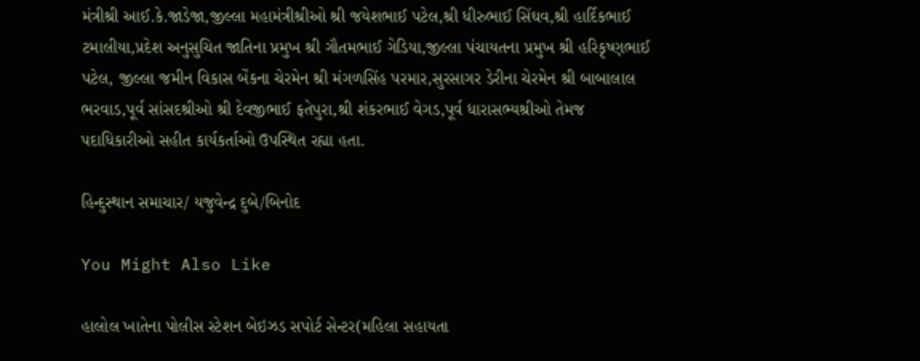મંત્રીશ્રી આઈ.કે.જાડેજા,જીલ્લા મહામંત્રીશ્રીઓ શ્રી જયેશભાઈ પટેલ,શ્રી ધીરુભાઈ સિંઘવ,શ્રી હાર્દિકભાઈ ટમાલીયા,પ્રદેશ અનુસુચિત જાતિના પ્રમુખ શ્રી ગૌતમભાઈ ગેડિયા,જીલ્લા પંચાયતના પ્રમુખ શ્રી હરિકૃષ્ણભાઈ પટેલ, જીલ્લા જમીન વિકાસ બેંકના ચેરમેન શ્રી મંગળસિંહ પરમાર,સુરસાગર ડેરીના ચેરમેન શ્રી બાબાલાલ ભરવાડ,પૂર્વ સાંસદશ્રીઓ શ્રી દેવજીભાઈ ફતેપુરા,શ્રી શંકરભાઈ વેગડ,પૂર્વ ધારાસભ્યશ્રીઓ તેમજ પદાધિકારીઓ સહીત કાર્યકર્તાઓ ઉપસ્થિત રહ્યા હતા.

હિન્દુસ્થાન સમાચાર/ યજુવેન્દ્ર દુબે/બિનોદ

You Might Also Like

હાલોલ ખાતેના પોલીસ સ્ટેશન બેઇઝડ સપોર્ટ સેન્ટર(મહિલા સહાયતા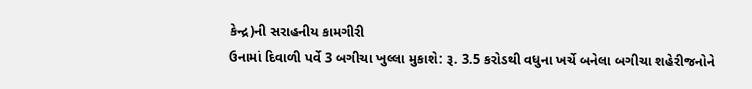કેન્દ્ર)ની સરાહનીય કામગીરી
ઉનામાં દિવાળી પર્વે 3 બગીચા ખુલ્લા મુકાશે: રૂ. 3.5 કરોડથી વધુના ખર્ચે બનેલા બગીચા શહેરીજનોને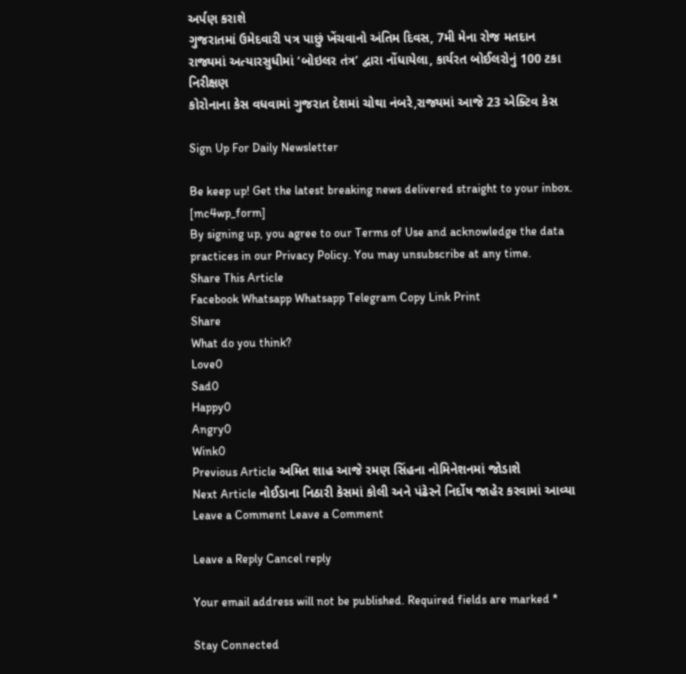અર્પણ કરાશે
ગુજરાતમાં ઉમેદવારી પત્ર પાછું ખેંચવાનો અંતિમ દિવસ, 7મી મેના રોજ મતદાન
રાજ્યમાં અત્યારસુધીમાં ‘બોઇલર તંત્ર’ દ્વારા નોંધાયેલા, કાર્યરત બોઈલરોનું 100 ટકા નિરીક્ષણ
કોરોનાના કેસ વધવામાં ગુજરાત દેશમાં ચોથા નંબરે,રાજ્યમાં આજે 23 એક્ટિવ કેસ

Sign Up For Daily Newsletter

Be keep up! Get the latest breaking news delivered straight to your inbox.
[mc4wp_form]
By signing up, you agree to our Terms of Use and acknowledge the data practices in our Privacy Policy. You may unsubscribe at any time.
Share This Article
Facebook Whatsapp Whatsapp Telegram Copy Link Print
Share
What do you think?
Love0
Sad0
Happy0
Angry0
Wink0
Previous Article અમિત શાહ આજે રમણ સિંહના નોમિનેશનમાં જોડાશે
Next Article નોઈડાના નિઠારી કેસમાં કોલી અને પંઢેરને નિર્દોષ જાહેર કરવામાં આવ્યા
Leave a Comment Leave a Comment

Leave a Reply Cancel reply

Your email address will not be published. Required fields are marked *

Stay Connected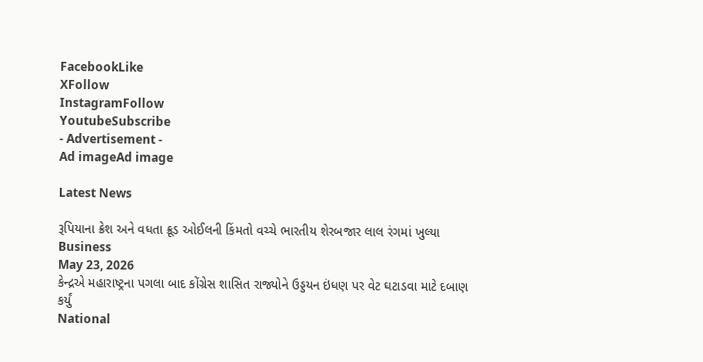FacebookLike
XFollow
InstagramFollow
YoutubeSubscribe
- Advertisement -
Ad imageAd image

Latest News

રૂપિયાના ક્રેશ અને વધતા ક્રૂડ ઓઈલની કિંમતો વચ્ચે ભારતીય શેરબજાર લાલ રંગમાં ખુલ્યા
Business
May 23, 2026
કેન્દ્રએ મહારાષ્ટ્રના પગલા બાદ કોંગ્રેસ શાસિત રાજ્યોને ઉડ્ડયન ઇંધણ પર વેટ ઘટાડવા માટે દબાણ કર્યું
National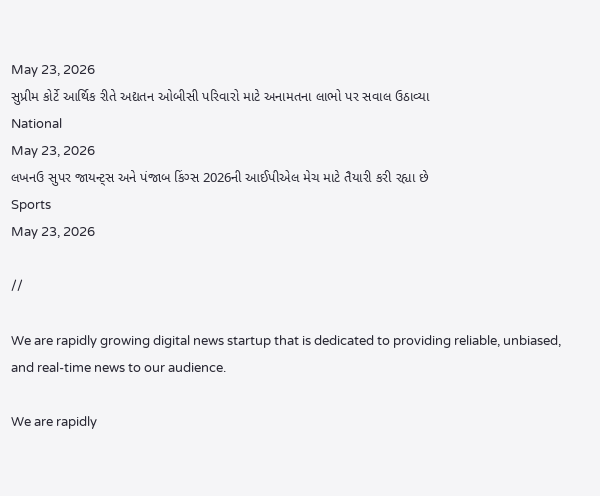May 23, 2026
સુપ્રીમ કોર્ટે આર્થિક રીતે અદ્યતન ઓબીસી પરિવારો માટે અનામતના લાભો પર સવાલ ઉઠાવ્યા
National
May 23, 2026
લખનઉ સુપર જાયન્ટ્સ અને પંજાબ કિંગ્સ 2026ની આઈપીએલ મેચ માટે તૈયારી કરી રહ્યા છે
Sports
May 23, 2026

//

We are rapidly growing digital news startup that is dedicated to providing reliable, unbiased, and real-time news to our audience.

We are rapidly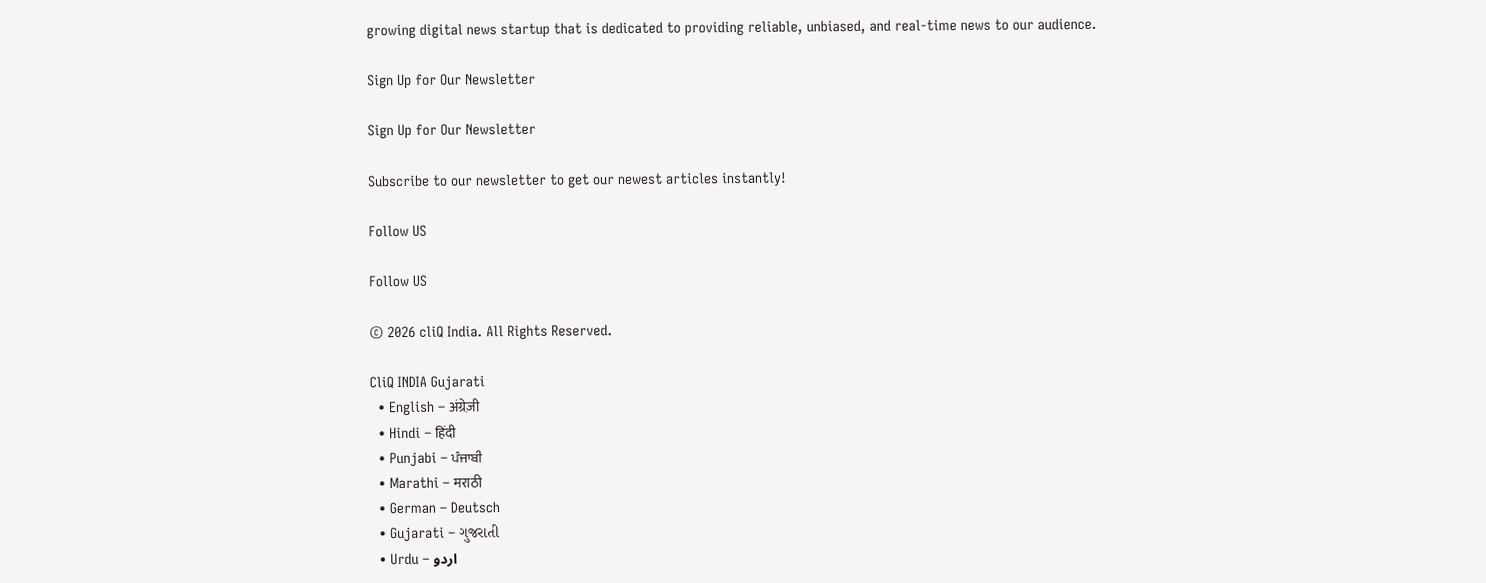growing digital news startup that is dedicated to providing reliable, unbiased, and real-time news to our audience.

Sign Up for Our Newsletter

Sign Up for Our Newsletter

Subscribe to our newsletter to get our newest articles instantly!

Follow US

Follow US

© 2026 cliQ India. All Rights Reserved.

CliQ INDIA Gujarati
  • English – अंग्रेज़ी
  • Hindi – हिंदी
  • Punjabi – ਪੰਜਾਬੀ
  • Marathi – मराठी
  • German – Deutsch
  • Gujarati – ગુજરાતી
  • Urdu – اردو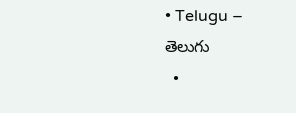• Telugu – తెలుగు
  •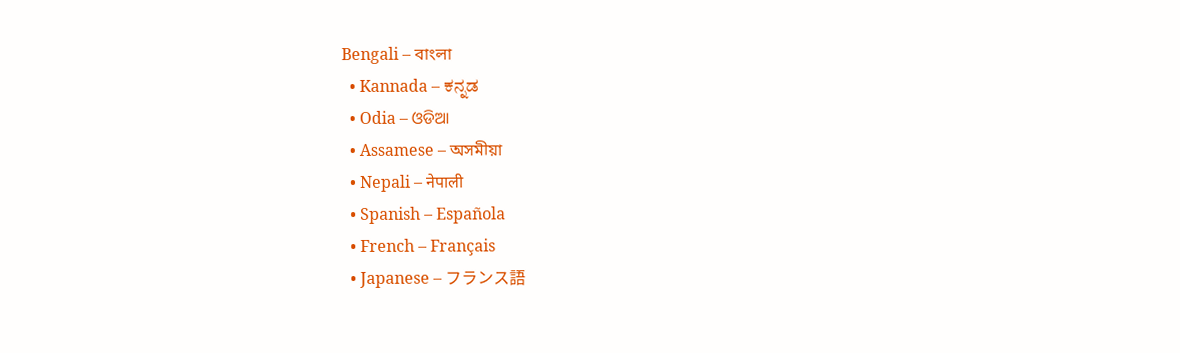Bengali – বাংলা
  • Kannada – ಕನ್ನಡ
  • Odia – ଓଡିଆ
  • Assamese – অসমীয়া
  • Nepali – नेपाली
  • Spanish – Española
  • French – Français
  • Japanese – フランス語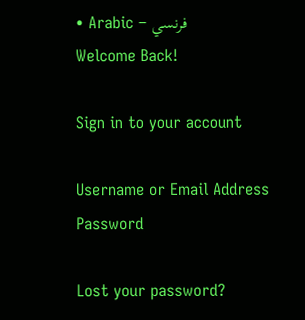• Arabic – فرنسي
Welcome Back!

Sign in to your account

Username or Email Address
Password

Lost your password?